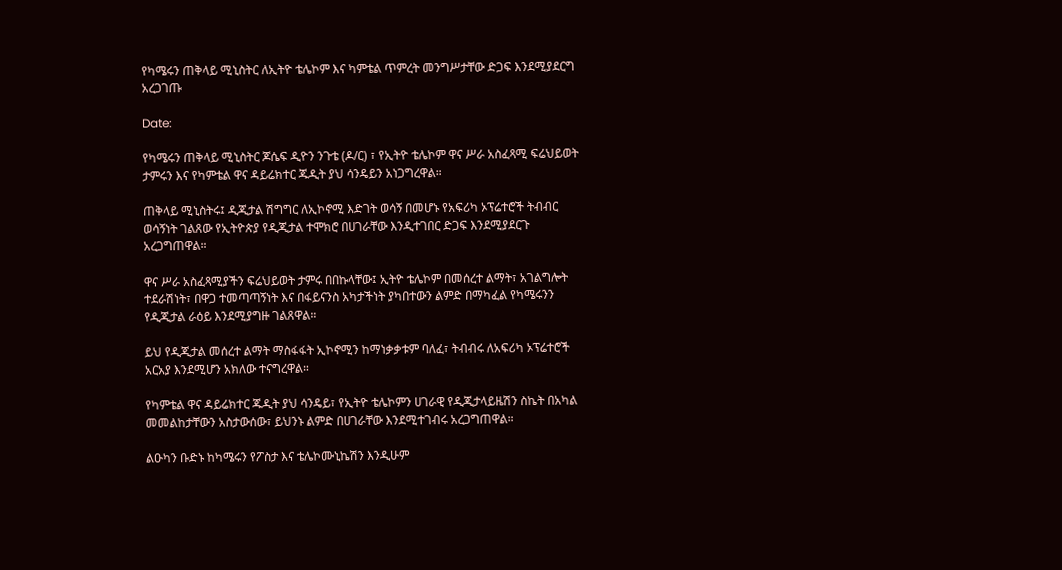የካሜሩን ጠቅላይ ሚኒስትር ለኢትዮ ቴሌኮም እና ካምቴል ጥምረት መንግሥታቸው ድጋፍ እንደሚያደርግ አረጋገጡ

Date:

የካሜሩን ጠቅላይ ሚኒስትር ጆሴፍ ዲዮን ንጉቴ (ዶ/ር) ፣ የኢትዮ ቴሌኮም ዋና ሥራ አስፈጻሚ ፍሬህይወት ታምሩን እና የካምቴል ዋና ዳይሬክተር ጁዲት ያህ ሳንዴይን አነጋግረዋል።

ጠቅላይ ሚኒስትሩ፤ ዲጂታል ሽግግር ለኢኮኖሚ እድገት ወሳኝ በመሆኑ የአፍሪካ ኦፕሬተሮች ትብብር ወሳኝነት ገልጸው የኢትዮጵያ የዲጂታል ተሞክሮ በሀገራቸው እንዲተገበር ድጋፍ እንደሚያደርጉ አረጋግጠዋል።

ዋና ሥራ አስፈጻሚያችን ፍሬህይወት ታምሩ በበኩላቸው፤ ኢትዮ ቴሌኮም በመሰረተ ልማት፣ አገልግሎት ተደራሽነት፣ በዋጋ ተመጣጣኝነት እና በፋይናንስ አካታችነት ያካበተውን ልምድ በማካፈል የካሜሩንን የዲጂታል ራዕይ እንደሚያግዙ ገልጸዋል።

ይህ የዲጂታል መሰረተ ልማት ማስፋፋት ኢኮኖሚን ከማነቃቃቱም ባለፈ፣ ትብብሩ ለአፍሪካ ኦፕሬተሮች አርአያ እንደሚሆን አክለው ተናግረዋል።

የካምቴል ዋና ዳይሬክተር ጁዲት ያህ ሳንዴይ፣ የኢትዮ ቴሌኮምን ሀገራዊ የዲጂታላይዜሽን ስኬት በአካል መመልከታቸውን አስታውሰው፣ ይህንኑ ልምድ በሀገራቸው እንደሚተገብሩ አረጋግጠዋል።

ልዑካን ቡድኑ ከካሜሩን የፖስታ እና ቴሌኮሙኒኬሽን እንዲሁም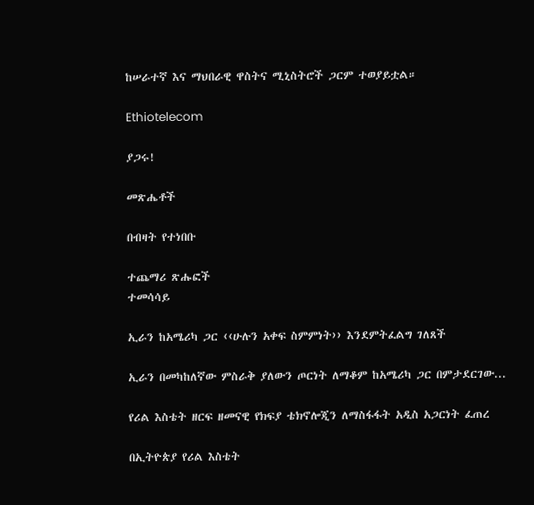ከሠራተኛ እና ማህበራዊ ዋስትና ሚኒስትሮች ጋርም ተወያይቷል።

Ethiotelecom

ያጋሩ!

መጽሔቶች

በብዛት የተነበቡ

ተጨማሪ ጽሑፎች
ተመሳሳይ

ኢራን ከአሜሪካ ጋር ‹‹ሁሉን አቀፍ ስምምነት›› እንደምትፈልግ ገለጸች

ኢራን በመካከለኛው ምስራቅ ያለውን ጦርነት ለማቆም ከአሜሪካ ጋር በምታደርገው...

የሪል እስቴት ዘርፍ ዘመናዊ የክፍያ ቴክኖሎጂን ለማስፋፋት አዲስ አጋርነት ፈጠረ

በኢትዮጵያ የሪል እስቴት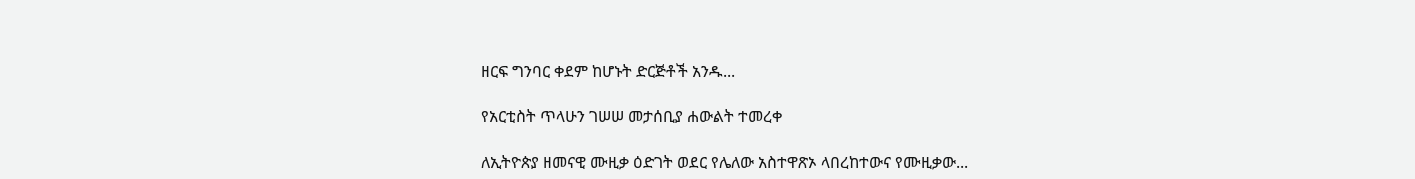ዘርፍ ግንባር ቀደም ከሆኑት ድርጅቶች አንዱ...

የአርቲስት ጥላሁን ገሠሠ መታሰቢያ ሐውልት ተመረቀ

ለኢትዮጵያ ዘመናዊ ሙዚቃ ዕድገት ወደር የሌለው አስተዋጽኦ ላበረከተውና የሙዚቃው...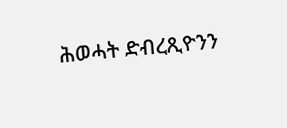ሕወሓት ድብረጺዮንን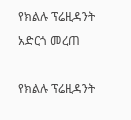የክልሉ ፕሬዚዳንት አድርጎ መረጠ

የክልሉ ፕሬዚዳንት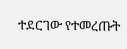ተደርገው የተመረጡት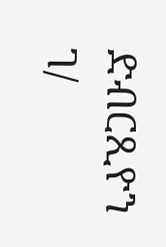ድብርጺዮን ገ/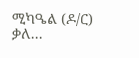ሚካዔል (ዶ/ር)  ቃለ...